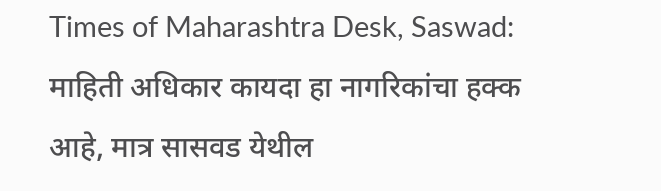Times of Maharashtra Desk, Saswad: माहिती अधिकार कायदा हा नागरिकांचा हक्क आहे, मात्र सासवड येथील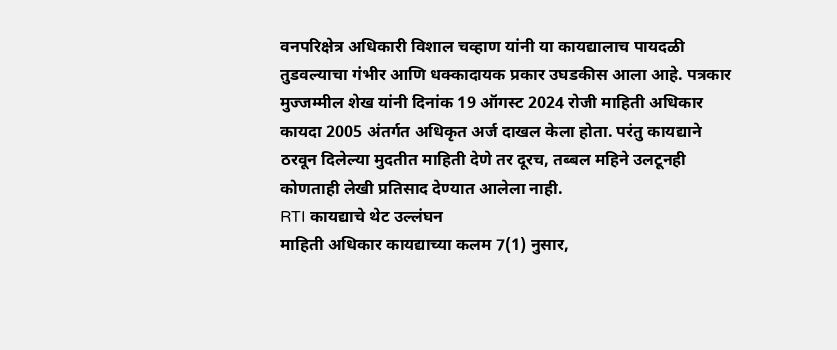वनपरिक्षेत्र अधिकारी विशाल चव्हाण यांनी या कायद्यालाच पायदळी तुडवल्याचा गंभीर आणि धक्कादायक प्रकार उघडकीस आला आहे. पत्रकार मुज्जम्मील शेख यांनी दिनांक 19 ऑगस्ट 2024 रोजी माहिती अधिकार कायदा 2005 अंतर्गत अधिकृत अर्ज दाखल केला होता. परंतु कायद्याने ठरवून दिलेल्या मुदतीत माहिती देणे तर दूरच, तब्बल महिने उलटूनही कोणताही लेखी प्रतिसाद देण्यात आलेला नाही.
RTI कायद्याचे थेट उल्लंघन
माहिती अधिकार कायद्याच्या कलम 7(1) नुसार,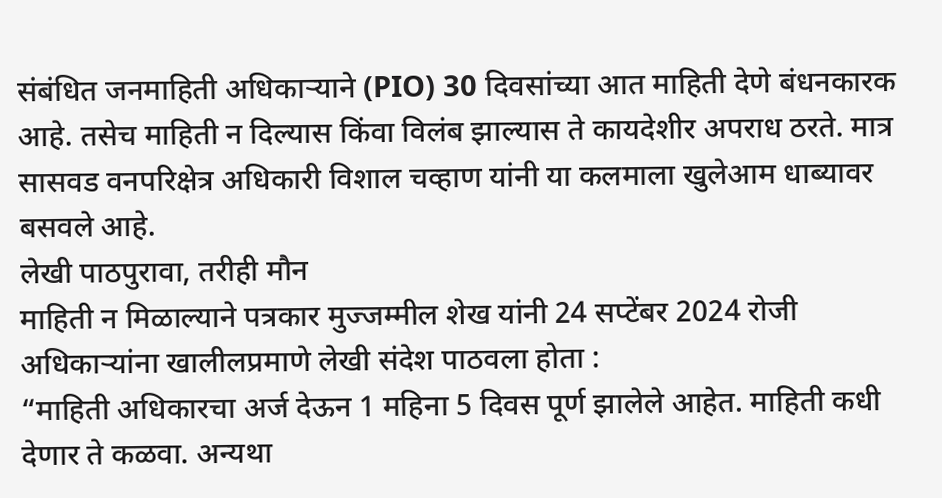संबंधित जनमाहिती अधिकाऱ्याने (PIO) 30 दिवसांच्या आत माहिती देणे बंधनकारक आहे. तसेच माहिती न दिल्यास किंवा विलंब झाल्यास ते कायदेशीर अपराध ठरते. मात्र सासवड वनपरिक्षेत्र अधिकारी विशाल चव्हाण यांनी या कलमाला खुलेआम धाब्यावर बसवले आहे.
लेखी पाठपुरावा, तरीही मौन
माहिती न मिळाल्याने पत्रकार मुज्जम्मील शेख यांनी 24 सप्टेंबर 2024 रोजी अधिकाऱ्यांना खालीलप्रमाणे लेखी संदेश पाठवला होता :
“माहिती अधिकारचा अर्ज देऊन 1 महिना 5 दिवस पूर्ण झालेले आहेत. माहिती कधी देणार ते कळवा. अन्यथा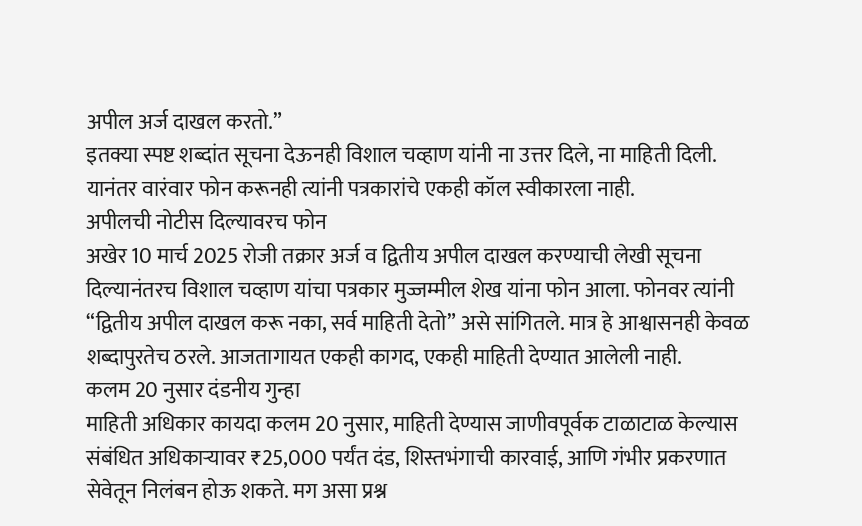अपील अर्ज दाखल करतो.”
इतक्या स्पष्ट शब्दांत सूचना देऊनही विशाल चव्हाण यांनी ना उत्तर दिले, ना माहिती दिली. यानंतर वारंवार फोन करूनही त्यांनी पत्रकारांचे एकही कॉल स्वीकारला नाही.
अपीलची नोटीस दिल्यावरच फोन
अखेर 10 मार्च 2025 रोजी तक्रार अर्ज व द्वितीय अपील दाखल करण्याची लेखी सूचना दिल्यानंतरच विशाल चव्हाण यांचा पत्रकार मुज्जम्मील शेख यांना फोन आला. फोनवर त्यांनी “द्वितीय अपील दाखल करू नका, सर्व माहिती देतो” असे सांगितले. मात्र हे आश्वासनही केवळ शब्दापुरतेच ठरले. आजतागायत एकही कागद, एकही माहिती देण्यात आलेली नाही.
कलम 20 नुसार दंडनीय गुन्हा
माहिती अधिकार कायदा कलम 20 नुसार, माहिती देण्यास जाणीवपूर्वक टाळाटाळ केल्यास संबंधित अधिकाऱ्यावर ₹25,000 पर्यंत दंड, शिस्तभंगाची कारवाई, आणि गंभीर प्रकरणात सेवेतून निलंबन होऊ शकते. मग असा प्रश्न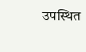उपस्थित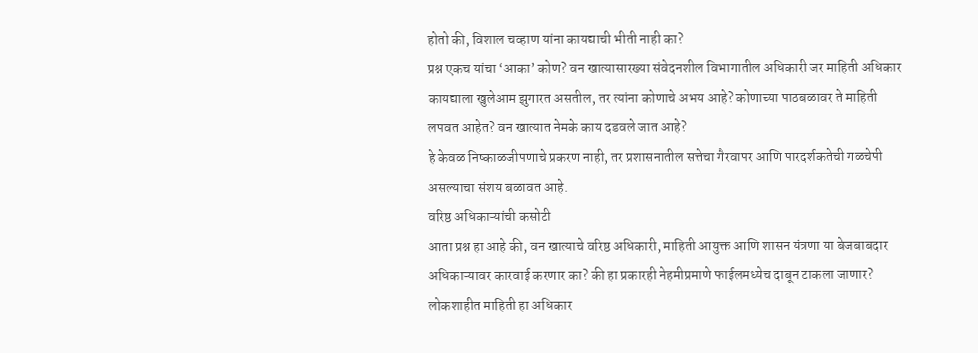होतो की, विशाल चव्हाण यांना कायद्याची भीती नाही का?
प्रश्न एकच यांचा ‘आका’ कोण? वन खात्यासारख्या संवेदनशील विभागातील अधिकारी जर माहिती अधिकार कायद्याला खुलेआम झुगारत असतील, तर त्यांना कोणाचे अभय आहे? कोणाच्या पाठबळावर ते माहिती लपवत आहेत? वन खात्यात नेमके काय दडवले जात आहे?
हे केवळ निष्काळजीपणाचे प्रकरण नाही, तर प्रशासनातील सत्तेचा गैरवापर आणि पारदर्शकतेची गळचेपी असल्याचा संशय बळावत आहे.
वरिष्ठ अधिकाऱ्यांची कसोटी
आता प्रश्न हा आहे की, वन खात्याचे वरिष्ठ अधिकारी, माहिती आयुक्त आणि शासन यंत्रणा या बेजबाबदार अधिकाऱ्यावर कारवाई करणार का? की हा प्रकारही नेहमीप्रमाणे फाईलमध्येच दाबून टाकला जाणार?
लोकशाहीत माहिती हा अधिकार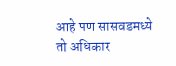आहे पण सासवडमध्ये तो अधिकार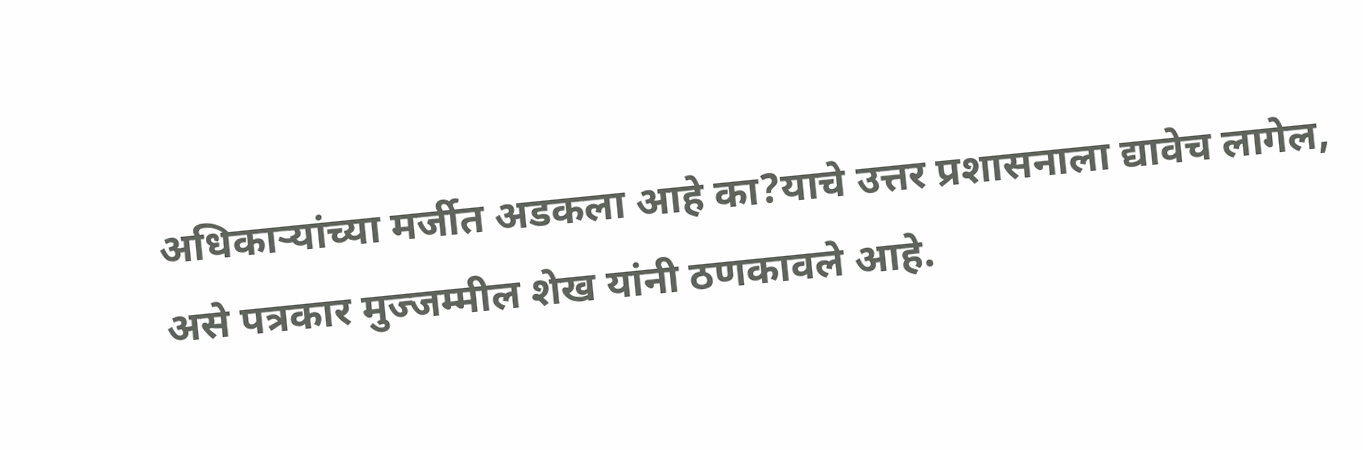अधिकाऱ्यांच्या मर्जीत अडकला आहे का?याचे उत्तर प्रशासनाला द्यावेच लागेल, असे पत्रकार मुज्जम्मील शेख यांनी ठणकावले आहे.